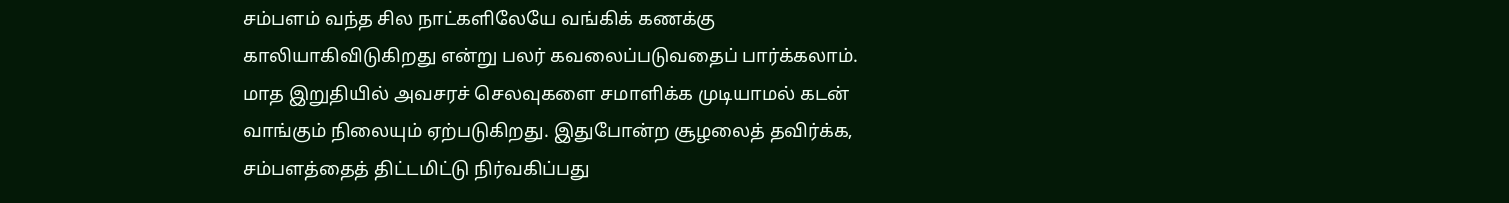சம்பளம் வந்த சில நாட்களிலேயே வங்கிக் கணக்கு காலியாகிவிடுகிறது என்று பலர் கவலைப்படுவதைப் பார்க்கலாம். மாத இறுதியில் அவசரச் செலவுகளை சமாளிக்க முடியாமல் கடன் வாங்கும் நிலையும் ஏற்படுகிறது. இதுபோன்ற சூழலைத் தவிர்க்க, சம்பளத்தைத் திட்டமிட்டு நிர்வகிப்பது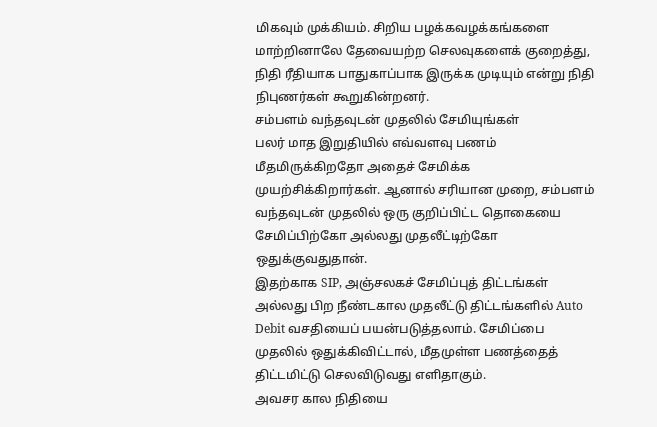மிகவும் முக்கியம். சிறிய பழக்கவழக்கங்களை மாற்றினாலே தேவையற்ற செலவுகளைக் குறைத்து, நிதி ரீதியாக பாதுகாப்பாக இருக்க முடியும் என்று நிதி நிபுணர்கள் கூறுகின்றனர்.
சம்பளம் வந்தவுடன் முதலில் சேமியுங்கள்
பலர் மாத இறுதியில் எவ்வளவு பணம் மீதமிருக்கிறதோ அதைச் சேமிக்க முயற்சிக்கிறார்கள். ஆனால் சரியான முறை, சம்பளம் வந்தவுடன் முதலில் ஒரு குறிப்பிட்ட தொகையை சேமிப்பிற்கோ அல்லது முதலீட்டிற்கோ ஒதுக்குவதுதான்.
இதற்காக SIP, அஞ்சலகச் சேமிப்புத் திட்டங்கள் அல்லது பிற நீண்டகால முதலீட்டு திட்டங்களில் Auto Debit வசதியைப் பயன்படுத்தலாம். சேமிப்பை முதலில் ஒதுக்கிவிட்டால், மீதமுள்ள பணத்தைத் திட்டமிட்டு செலவிடுவது எளிதாகும்.
அவசர கால நிதியை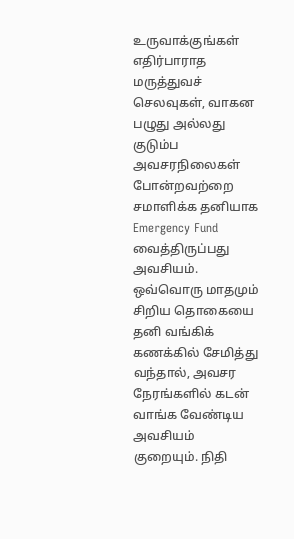உருவாக்குங்கள்
எதிர்பாராத மருத்துவச் செலவுகள், வாகன பழுது அல்லது குடும்ப அவசரநிலைகள் போன்றவற்றை சமாளிக்க தனியாக Emergency Fund வைத்திருப்பது அவசியம்.
ஒவ்வொரு மாதமும் சிறிய தொகையை தனி வங்கிக் கணக்கில் சேமித்து வந்தால், அவசர நேரங்களில் கடன் வாங்க வேண்டிய அவசியம் குறையும். நிதி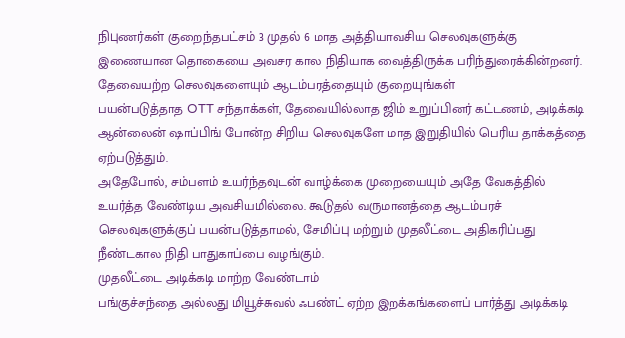நிபுணர்கள் குறைந்தபட்சம் 3 முதல் 6 மாத அத்தியாவசிய செலவுகளுக்கு இணையான தொகையை அவசர கால நிதியாக வைத்திருக்க பரிந்துரைக்கின்றனர்.
தேவையற்ற செலவுகளையும் ஆடம்பரத்தையும் குறையுங்கள்
பயன்படுத்தாத OTT சந்தாக்கள், தேவையில்லாத ஜிம் உறுப்பினர் கட்டணம், அடிக்கடி ஆன்லைன் ஷாப்பிங் போன்ற சிறிய செலவுகளே மாத இறுதியில் பெரிய தாக்கத்தை ஏற்படுத்தும்.
அதேபோல், சம்பளம் உயர்ந்தவுடன் வாழ்க்கை முறையையும் அதே வேகத்தில் உயர்த்த வேண்டிய அவசியமில்லை. கூடுதல் வருமானத்தை ஆடம்பரச் செலவுகளுக்குப் பயன்படுத்தாமல், சேமிப்பு மற்றும் முதலீட்டை அதிகரிப்பது நீண்டகால நிதி பாதுகாப்பை வழங்கும்.
முதலீட்டை அடிக்கடி மாற்ற வேண்டாம்
பங்குச்சந்தை அல்லது மியூச்சுவல் ஃபண்ட் ஏற்ற இறக்கங்களைப் பார்த்து அடிக்கடி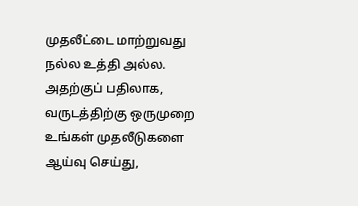முதலீட்டை மாற்றுவது நல்ல உத்தி அல்ல. அதற்குப் பதிலாக, வருடத்திற்கு ஒருமுறை உங்கள் முதலீடுகளை ஆய்வு செய்து,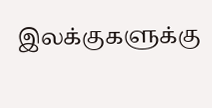இலக்குகளுக்கு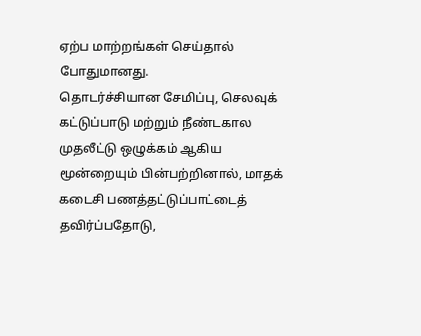ஏற்ப மாற்றங்கள் செய்தால் போதுமானது.
தொடர்ச்சியான சேமிப்பு, செலவுக் கட்டுப்பாடு மற்றும் நீண்டகால முதலீட்டு ஒழுக்கம் ஆகிய மூன்றையும் பின்பற்றினால், மாதக் கடைசி பணத்தட்டுப்பாட்டைத் தவிர்ப்பதோடு,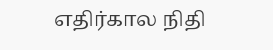எதிர்கால நிதி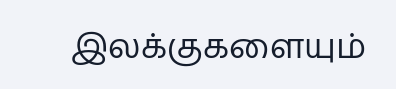இலக்குகளையும்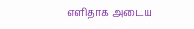எளிதாக அடைய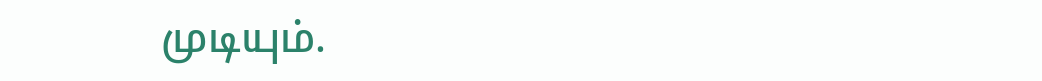முடியும்.